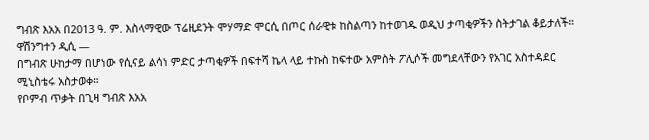ግብጽ እአአ በ2013 ዓ. ም. እስላማዊው ፕሬዚደንት ሞሃማድ ሞርሲ በጦር ሰራዊቱ ከስልጣን ከተወገዱ ወዲህ ታጣቂዎችን ስትታገል ቆይታለች።
ዋሽንግተን ዲሲ —
በግብጽ ሁከታማ በሆነው የሲናይ ልሳነ ምድር ታጣቂዎች በፍተሻ ኬላ ላይ ተኩስ ከፍተው አምስት ፖሊሶች መግደላቸውን የአገር አስተዳደር ሚኒስቴሩ አስታወቀ።
የቦምብ ጥቃት በጊዛ ግብጽ እአአ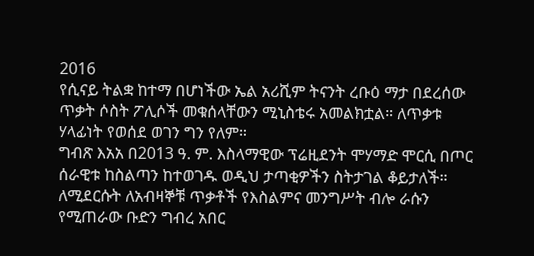2016
የሲናይ ትልቋ ከተማ በሆነችው ኤል አሪሺም ትናንት ረቡዕ ማታ በደረሰው ጥቃት ሶስት ፖሊሶች መቁሰላቸውን ሚኒስቴሩ አመልክቷል። ለጥቃቱ ሃላፊነት የወሰደ ወገን ግን የለም።
ግብጽ እአአ በ2013 ዓ. ም. እስላማዊው ፕሬዚደንት ሞሃማድ ሞርሲ በጦር ሰራዊቱ ከስልጣን ከተወገዱ ወዲህ ታጣቂዎችን ስትታገል ቆይታለች።
ለሚደርሱት ለአብዛኞቹ ጥቃቶች የእስልምና መንግሥት ብሎ ራሱን የሚጠራው ቡድን ግብረ አበር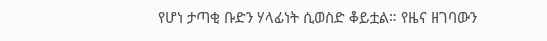የሆነ ታጣቂ ቡድን ሃላፊነት ሲወስድ ቆይቷል። የዜና ዘገባውን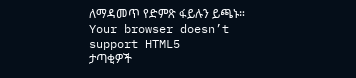ለማዳመጥ የድምጽ ፋይሉን ይጫኑ።
Your browser doesn’t support HTML5
ታጣቂዎች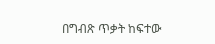በግብጽ ጥቃት ከፍተው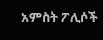አምስት ፖሊሶች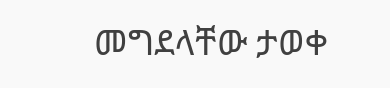መግደላቸው ታወቀ